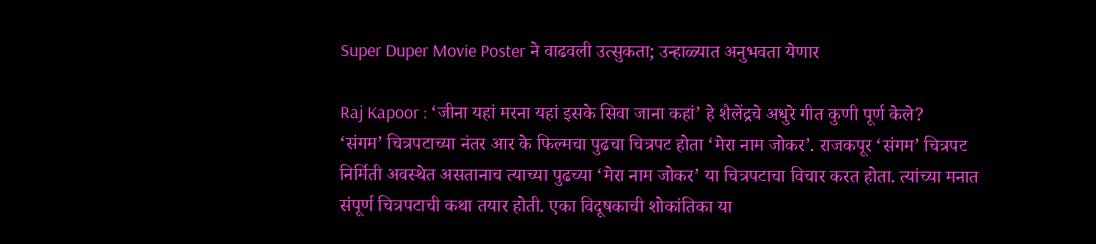Super Duper Movie Poster ने वाढवली उत्सुकता; उन्हाळ्यात अनुभवता येणार

Raj Kapoor : ‘जीना यहां मरना यहां इसके सिवा जाना कहां’ हे शैलेंद्रचे अधुरे गीत कुणी पूर्ण केले?
‘संगम’ चित्रपटाच्या नंतर आर के फिल्मचा पुढचा चित्रपट होता ‘मेरा नाम जोकर’. राजकपूर ‘संगम’ चित्रपट निर्मिती अवस्थेत असतानाच त्याच्या पुढच्या ‘मेरा नाम जोकर’ या चित्रपटाचा विचार करत होता. त्यांच्या मनात संपूर्ण चित्रपटाची कथा तयार होती. एका विदूषकाची शोकांतिका या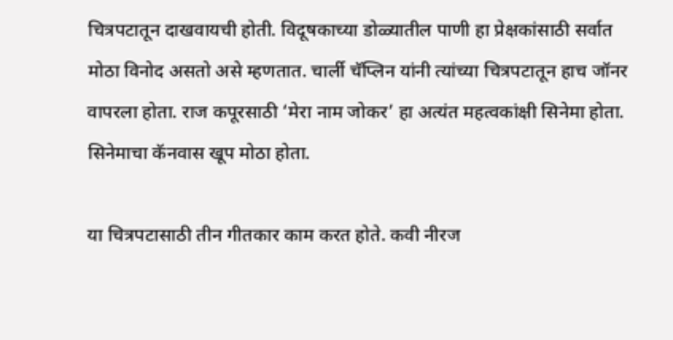चित्रपटातून दाखवायची होती. विदूषकाच्या डोळ्यातील पाणी हा प्रेक्षकांसाठी सर्वात मोठा विनोद असतो असे म्हणतात. चार्ली चॅप्लिन यांनी त्यांच्या चित्रपटातून हाच जॉनर वापरला होता. राज कपूरसाठी ‘मेरा नाम जोकर’ हा अत्यंत महत्वकांक्षी सिनेमा होता. सिनेमाचा कॅनवास खूप मोठा होता.

या चित्रपटासाठी तीन गीतकार काम करत होते. कवी नीरज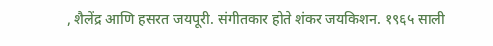, शैलेंद्र आणि हसरत जयपूरी. संगीतकार होते शंकर जयकिशन. १९६५ साली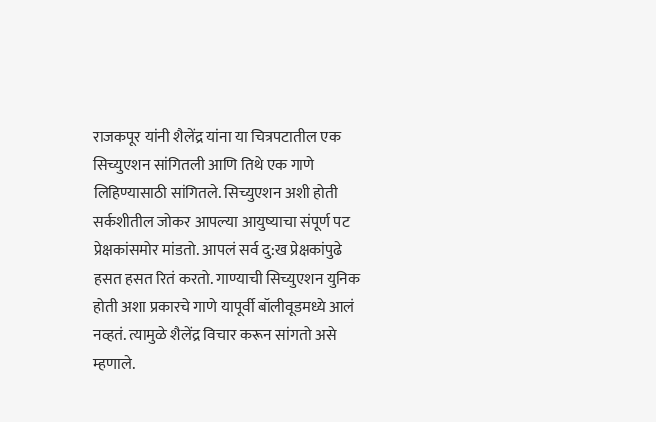राजकपूर यांनी शैलेंद्र यांना या चित्रपटातील एक सिच्युएशन सांगितली आणि तिथे एक गाणे लिहिण्यासाठी सांगितले. सिच्युएशन अशी होती सर्कशीतील जोकर आपल्या आयुष्याचा संपूर्ण पट प्रेक्षकांसमोर मांडतो. आपलं सर्व दु:ख प्रेक्षकांपुढे हसत हसत रितं करतो. गाण्याची सिच्युएशन युनिक होती अशा प्रकारचे गाणे यापूर्वी बॉलीवूडमध्ये आलं नव्हतं. त्यामुळे शैलेंद्र विचार करून सांगतो असे म्हणाले.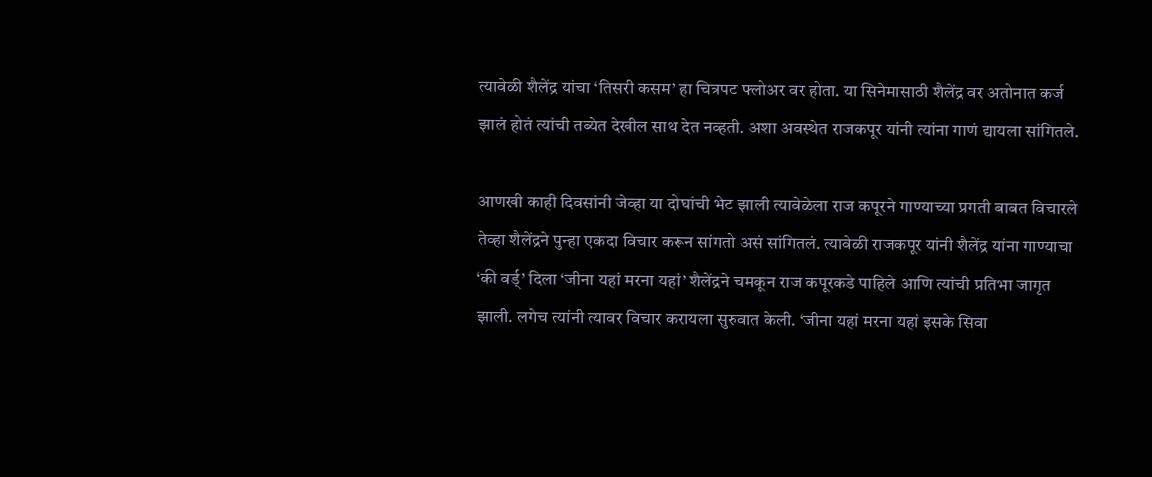त्यावेळी शैलेंद्र यांचा ‘तिसरी कसम’ हा चित्रपट फ्लोअर वर होता. या सिनेमासाठी शैलेंद्र वर अतोनात कर्ज झालं होतं त्यांची तब्येत देखील साथ देत नव्हती. अशा अवस्थेत राजकपूर यांनी त्यांना गाणं द्यायला सांगितले.

आणखी काही दिवसांनी जेव्हा या दोघांची भेट झाली त्यावेळेला राज कपूरने गाण्याच्या प्रगती बाबत विचारले तेव्हा शैलेंद्रने पुन्हा एकदा विचार करून सांगतो असं सांगितलं. त्यावेळी राजकपूर यांनी शैलेंद्र यांना गाण्याचा ‘की वर्ड्’ दिला ‘जीना यहां मरना यहां’ शैलेंद्रने चमकून राज कपूरकडे पाहिले आणि त्यांची प्रतिभा जागृत झाली. लगेच त्यांनी त्यावर विचार करायला सुरुवात केली. ‘जीना यहां मरना यहां इसके सिवा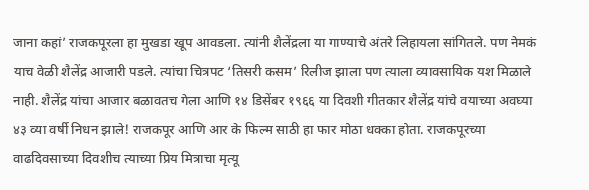जाना कहां’ राजकपूरला हा मुखडा खूप आवडला. त्यांनी शैलेंद्रला या गाण्याचे अंतरे लिहायला सांगितले. पण नेमकं याच वेळी शैलेंद्र आजारी पडले. त्यांचा चित्रपट ‘तिसरी कसम’ रिलीज झाला पण त्याला व्यावसायिक यश मिळाले नाही. शैलेंद्र यांचा आजार बळावतच गेला आणि १४ डिसेंबर १९६६ या दिवशी गीतकार शैलेंद्र यांचे वयाच्या अवघ्या ४३ व्या वर्षी निधन झाले! राजकपूर आणि आर के फिल्म साठी हा फार मोठा धक्का होता. राजकपूरच्या वाढदिवसाच्या दिवशीच त्याच्या प्रिय मित्राचा मृत्यू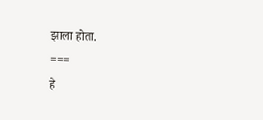झाला होता.
===
हे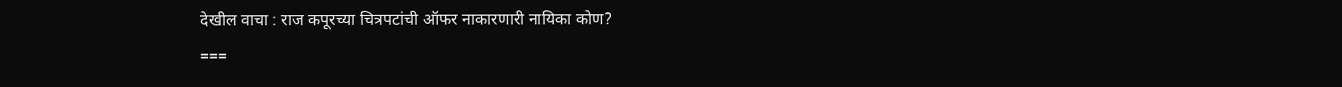देखील वाचा : राज कपूरच्या चित्रपटांची ऑफर नाकारणारी नायिका कोण?
===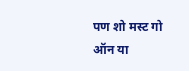पण शो मस्ट गो ऑन या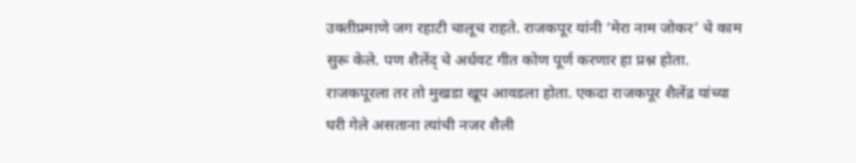उक्तीप्रमाणे जग रहाटी चालूच राहते. राजकपूर यांनी ‘मेरा नाम जोकर’ चे काम सुरू केले. पण शैलेंद् चे अर्धवट गीत कोण पूर्ण करणार हा प्रश्न होता. राजकपूरला तर तो मुखडा खूप आवडला होता. एकदा राजकपूर शैलेंद्र यांच्या घरी गेले असताना त्यांची नजर शैली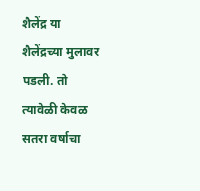शैलेंद्र या शैलेंद्रच्या मुलावर पडली. तो त्यावेळी केवळ सतरा वर्षाचा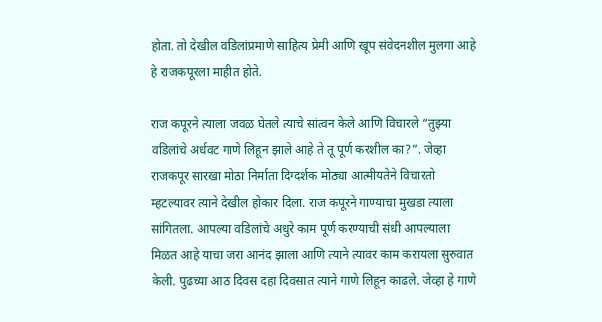होता. तो देखील वडिलांप्रमाणे साहित्य प्रेमी आणि खूप संवेदनशील मुलगा आहे हे राजकपूरला माहीत होते.

राज कपूरने त्याला जवळ घेतले त्याचे सांत्वन केले आणि विचारले “तुझ्या वडिलांचे अर्धवट गाणे लिहून झाले आहे ते तू पूर्ण करशील का?”. जेव्हा राजकपूर सारखा मोठा निर्माता दिग्दर्शक मोठ्या आत्मीयतेने विचारतो म्हटल्यावर त्याने देखील होकार दिला. राज कपूरने गाण्याचा मुखडा त्याला सांगितला. आपल्या वडिलांचे अधुरे काम पूर्ण करण्याची संधी आपल्याला मिळत आहे याचा जरा आनंद झाला आणि त्याने त्यावर काम करायला सुरुवात केली. पुढच्या आठ दिवस दहा दिवसात त्याने गाणे लिहून काढले. जेव्हा हे गाणे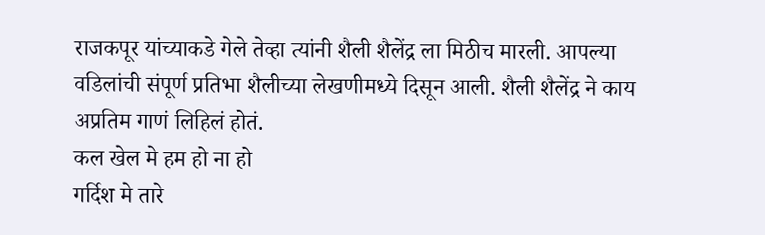राजकपूर यांच्याकडे गेले तेव्हा त्यांनी शैली शैलेंद्र ला मिठीच मारली. आपल्या वडिलांची संपूर्ण प्रतिभा शैलीच्या लेखणीमध्ये दिसून आली. शैली शैलेंद्र ने काय अप्रतिम गाणं लिहिलं होतं.
कल खेल मे हम हो ना हो
गर्दिश मे तारे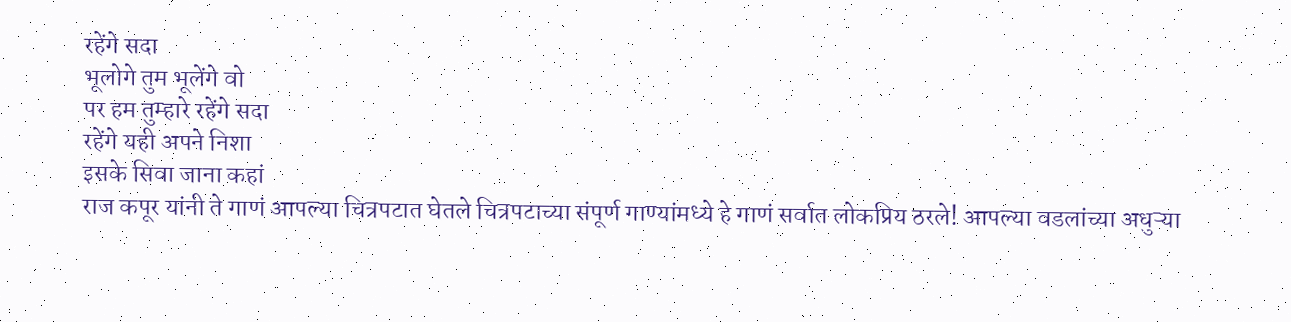रहेंगे सदा
भूलोगे तुम भूलेंगे वो
पर हम तुम्हारे रहेंगे सदा
रहेंगे यही अपने निशा
इसके सिवा जाना कहां
राज कपूर यांनी ते गाणं आपल्या चित्रपटात घेतले चित्रपटाच्या संपूर्ण गाण्यांमध्ये हे गाणं सर्वात लोकप्रिय ठरले! आपल्या वडलांच्या अधुऱ्या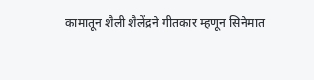कामातून शैली शैलेंद्रने गीतकार म्हणून सिनेमात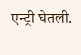एन्ट्री घेतली.